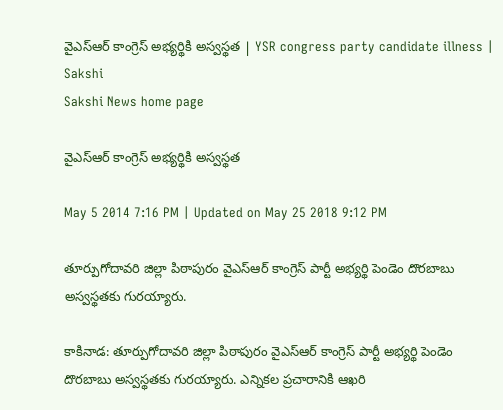వైఎస్ఆర్ కాంగ్రెస్ అభ్యర్థికి అస్వస్థత | YSR congress party candidate illness | Sakshi
Sakshi News home page

వైఎస్ఆర్ కాంగ్రెస్ అభ్యర్థికి అస్వస్థత

May 5 2014 7:16 PM | Updated on May 25 2018 9:12 PM

తూర్పుగోదావరి జిల్లా పిఠాపురం వైఎస్ఆర్ కాంగ్రెస్ పార్టీ అభ్యర్థి పెండెం దొరబాబు అస్వస్థతకు గురయ్యారు.

కాకినాడ: తూర్పుగోదావరి జిల్లా పిఠాపురం వైఎస్ఆర్ కాంగ్రెస్ పార్టీ అభ్యర్థి పెండెం దొరబాబు అస్వస్థతకు గురయ్యారు. ఎన్నికల ప్రచారానికి ఆఖరి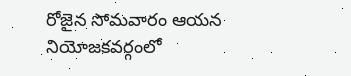రోజైన సోమవారం ఆయన నియోజకవర్గంలో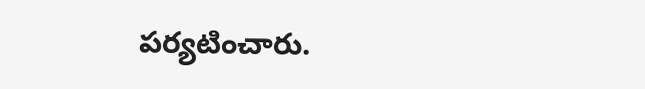పర్యటించారు.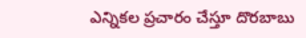ఎన్నికల ప్రచారం చేస్తూ దొరబాబు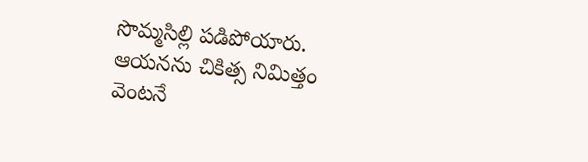సొమ్మసిల్లి పడిపోయారు. ఆయనను చికిత్స నిమిత్తం వెంటనే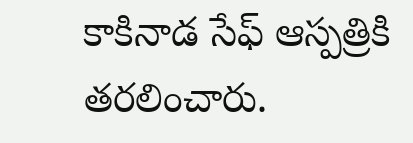కాకినాడ సేఫ్ ఆస్పత్రికి తరలించారు.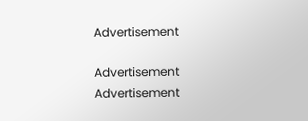Advertisement

Advertisement
Advertisement